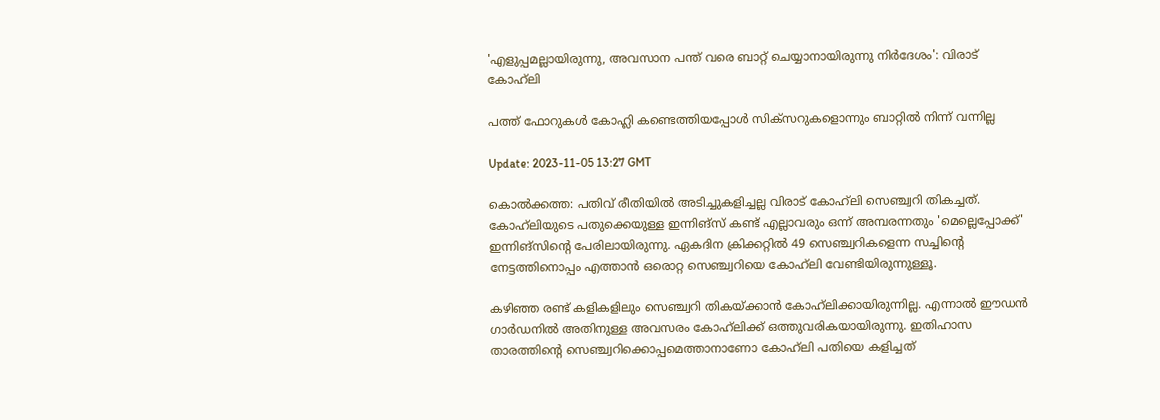'എളുപ്പമല്ലായിരുന്നു, അവസാന പന്ത് വരെ ബാറ്റ് ചെയ്യാനായിരുന്നു നിർദേശം': വിരാട് കോഹ്‌ലി

പത്ത് ഫോറുകൾ കോഹ്ലി കണ്ടെത്തിയപ്പോൾ സിക്‌സറുകളൊന്നും ബാറ്റിൽ നിന്ന് വന്നില്ല

Update: 2023-11-05 13:27 GMT

കൊൽക്കത്ത: പതിവ് രീതിയിൽ അടിച്ചുകളിച്ചല്ല വിരാട് കോഹ്‌ലി സെഞ്ച്വറി തികച്ചത്. കോഹ്‌ലിയുടെ പതുക്കെയുള്ള ഇന്നിങ്‌സ് കണ്ട് എല്ലാവരും ഒന്ന് അമ്പരന്നതും 'മെല്ലെപ്പോക്ക്' ഇന്നിങ്‌സിന്റെ പേരിലായിരുന്നു. ഏകദിന ക്രിക്കറ്റിൽ 49 സെഞ്ച്വറികളെന്ന സച്ചിന്റെ നേട്ടത്തിനൊപ്പം എത്താൻ ഒരൊറ്റ സെഞ്ച്വറിയെ കോഹ്‌ലി വേണ്ടിയിരുന്നുള്ളൂ.

കഴിഞ്ഞ രണ്ട് കളികളിലും സെഞ്ച്വറി തികയ്ക്കാൻ കോഹ്‌ലിക്കായിരുന്നില്ല. എന്നാൽ ഈഡൻ ഗാർഡനിൽ അതിനുള്ള അവസരം കോഹ്‌ലിക്ക് ഒത്തുവരികയായിരുന്നു. ഇതിഹാസ താരത്തിന്റെ സെഞ്ച്വറിക്കൊപ്പമെത്താനാണോ കോഹ്‌ലി പതിയെ കളിച്ചത്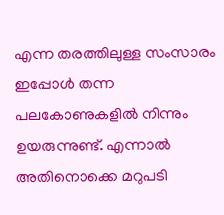എന്ന തരത്തിലുള്ള സംസാരം ഇപ്പോൾ തന്ന പലകോണുകളിൽ നിന്നും ഉയരുന്നുണ്ട്. എന്നാൽ അതിനൊക്കെ മറുപടി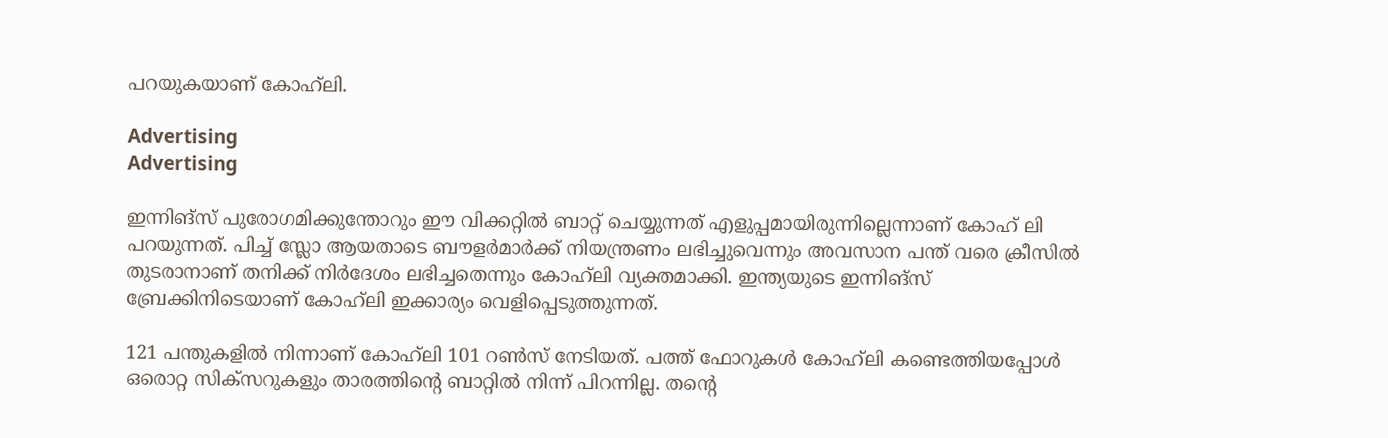പറയുകയാണ് കോഹ്‌ലി.

Advertising
Advertising

ഇന്നിങ്‌സ് പുരോഗമിക്കുന്തോറും ഈ വിക്കറ്റിൽ ബാറ്റ് ചെയ്യുന്നത് എളുപ്പമായിരുന്നില്ലെന്നാണ് കോഹ് ലി പറയുന്നത്. പിച്ച് സ്ലോ ആയതാടെ ബൗളർമാർക്ക് നിയന്ത്രണം ലഭിച്ചുവെന്നും അവസാന പന്ത് വരെ ക്രീസിൽ തുടരാനാണ് തനിക്ക് നിർദേശം ലഭിച്ചതെന്നും കോഹ്‌ലി വ്യക്തമാക്കി. ഇന്ത്യയുടെ ഇന്നിങ്‌സ് ബ്രേക്കിനിടെയാണ് കോഹ്‌ലി ഇക്കാര്യം വെളിപ്പെടുത്തുന്നത്.

121 പന്തുകളിൽ നിന്നാണ് കോഹ്‌ലി 101 റൺസ് നേടിയത്. പത്ത് ഫോറുകൾ കോഹ്‌ലി കണ്ടെത്തിയപ്പോൾ ഒരൊറ്റ സിക്‌സറുകളും താരത്തിന്റെ ബാറ്റിൽ നിന്ന് പിറന്നില്ല. തന്റെ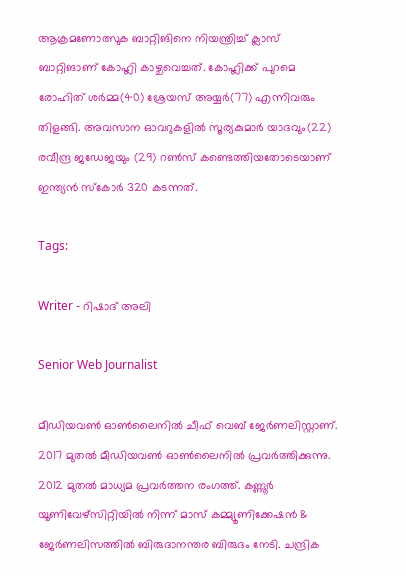ആക്രമണോത്സുക ബാറ്റിങിനെ നിയന്ത്രിച്ച് ക്ലാസ് ബാറ്റിങാണ് കോഹ്ലി കാഴ്ചവെച്ചത്. കോഹ്ലിക്ക് പുറമെ രോഹിത് ശർമ്മ(40) ശ്രേയസ് അയ്യർ(77) എന്നിവരും തിളങ്ങി. അവസാന ഓവറുകളിൽ സൂര്യകുമാർ യാദവും(22) രവീന്ദ്ര ജഡേജയും (29) റൺസ് കണ്ടെത്തിയതോടെയാണ് ഇന്ത്യൻ സ്‌കോർ 320 കടന്നത്.

Tags:

Writer - റിഷാദ് അലി

Senior Web Journalist

മീഡിയവൺ ഓൺലൈനിൽ ചീഫ് വെബ് ജേർണലിസ്റ്റാണ്. 2017 മുതൽ മീഡിയവൺ ഓൺലൈനിൽ പ്രവർത്തിക്കുന്നു. 2012 മുതൽ മാധ്യമ പ്രവർത്തന രംഗത്ത്. കണ്ണൂര്‍ യൂണിവേഴ്‌സിറ്റിയിൽ നിന്ന് മാസ് കമ്മ്യൂണിക്കേഷന്‍ & ജേര്‍ണലിസത്തില്‍ ബിരുദാനന്തര ബിരുദം നേടി. ചന്ദ്രിക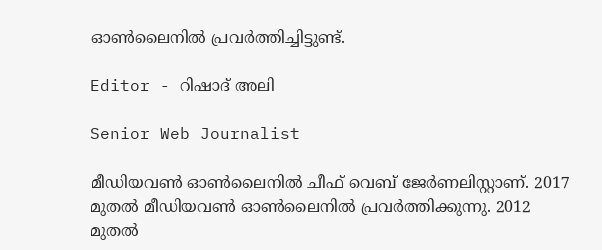ഓണ്‍ലൈനില്‍ പ്രവര്‍ത്തിച്ചിട്ടുണ്ട്.

Editor - റിഷാദ് അലി

Senior Web Journalist

മീഡിയവൺ ഓൺലൈനിൽ ചീഫ് വെബ് ജേർണലിസ്റ്റാണ്. 2017 മുതൽ മീഡിയവൺ ഓൺലൈനിൽ പ്രവർത്തിക്കുന്നു. 2012 മുതൽ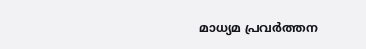മാധ്യമ പ്രവർത്തന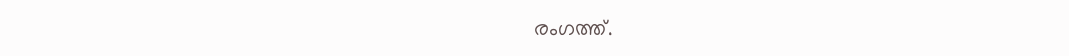രംഗത്ത്.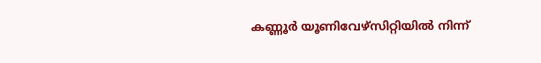കണ്ണൂര്‍ യൂണിവേഴ്‌സിറ്റിയിൽ നിന്ന്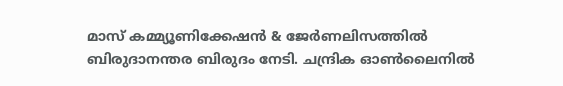മാസ് കമ്മ്യൂണിക്കേഷന്‍ & ജേര്‍ണലിസത്തില്‍ ബിരുദാനന്തര ബിരുദം നേടി. ചന്ദ്രിക ഓണ്‍ലൈനില്‍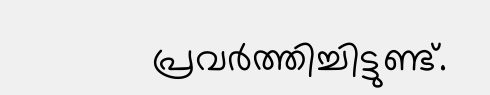പ്രവര്‍ത്തിച്ചിട്ടുണ്ട്.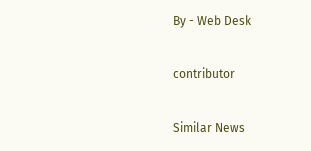By - Web Desk

contributor

Similar News